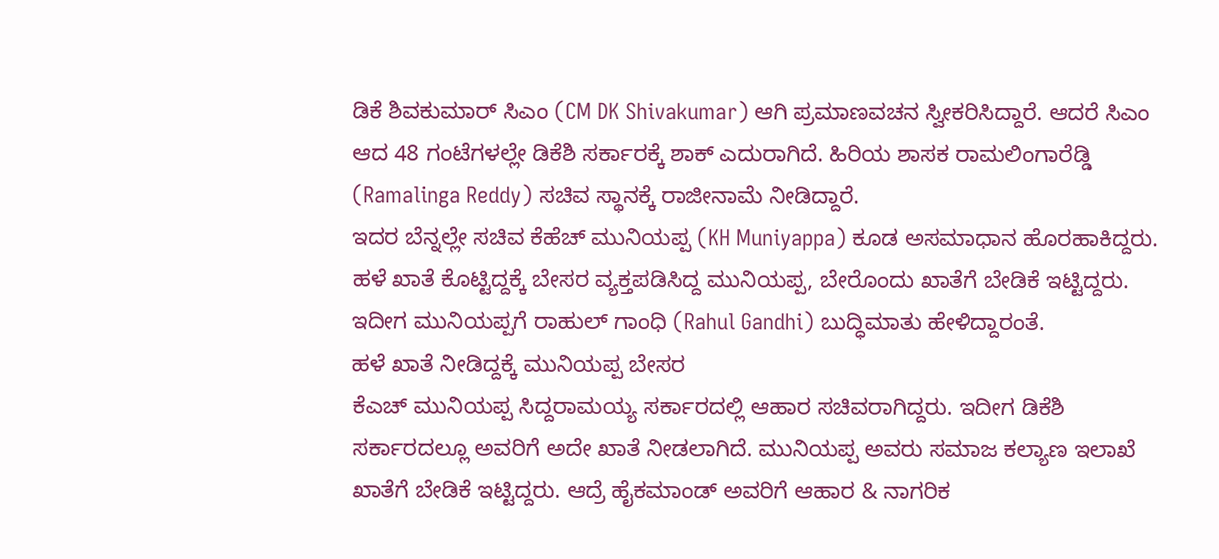ಡಿಕೆ ಶಿವಕುಮಾರ್ ಸಿಎಂ (CM DK Shivakumar) ಆಗಿ ಪ್ರಮಾಣವಚನ ಸ್ವೀಕರಿಸಿದ್ದಾರೆ. ಆದರೆ ಸಿಎಂ ಆದ 48 ಗಂಟೆಗಳಲ್ಲೇ ಡಿಕೆಶಿ ಸರ್ಕಾರಕ್ಕೆ ಶಾಕ್ ಎದುರಾಗಿದೆ. ಹಿರಿಯ ಶಾಸಕ ರಾಮಲಿಂಗಾರೆಡ್ಡಿ (Ramalinga Reddy) ಸಚಿವ ಸ್ಥಾನಕ್ಕೆ ರಾಜೀನಾಮೆ ನೀಡಿದ್ದಾರೆ.
ಇದರ ಬೆನ್ನಲ್ಲೇ ಸಚಿವ ಕೆಹೆಚ್ ಮುನಿಯಪ್ಪ (KH Muniyappa) ಕೂಡ ಅಸಮಾಧಾನ ಹೊರಹಾಕಿದ್ದರು. ಹಳೆ ಖಾತೆ ಕೊಟ್ಟಿದ್ದಕ್ಕೆ ಬೇಸರ ವ್ಯಕ್ತಪಡಿಸಿದ್ದ ಮುನಿಯಪ್ಪ, ಬೇರೊಂದು ಖಾತೆಗೆ ಬೇಡಿಕೆ ಇಟ್ಟಿದ್ದರು. ಇದೀಗ ಮುನಿಯಪ್ಪಗೆ ರಾಹುಲ್ ಗಾಂಧಿ (Rahul Gandhi) ಬುದ್ಧಿಮಾತು ಹೇಳಿದ್ದಾರಂತೆ.
ಹಳೆ ಖಾತೆ ನೀಡಿದ್ದಕ್ಕೆ ಮುನಿಯಪ್ಪ ಬೇಸರ
ಕೆಎಚ್ ಮುನಿಯಪ್ಪ ಸಿದ್ದರಾಮಯ್ಯ ಸರ್ಕಾರದಲ್ಲಿ ಆಹಾರ ಸಚಿವರಾಗಿದ್ದರು. ಇದೀಗ ಡಿಕೆಶಿ ಸರ್ಕಾರದಲ್ಲೂ ಅವರಿಗೆ ಅದೇ ಖಾತೆ ನೀಡಲಾಗಿದೆ. ಮುನಿಯಪ್ಪ ಅವರು ಸಮಾಜ ಕಲ್ಯಾಣ ಇಲಾಖೆ ಖಾತೆಗೆ ಬೇಡಿಕೆ ಇಟ್ಟಿದ್ದರು. ಆದ್ರೆ ಹೈಕಮಾಂಡ್ ಅವರಿಗೆ ಆಹಾರ & ನಾಗರಿಕ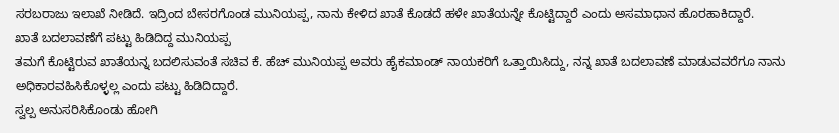ಸರಬರಾಜು ಇಲಾಖೆ ನೀಡಿದೆ. ಇದ್ರಿಂದ ಬೇಸರಗೊಂಡ ಮುನಿಯಪ್ಪ, ನಾನು ಕೇಳಿದ ಖಾತೆ ಕೊಡದೆ ಹಳೇ ಖಾತೆಯನ್ನೇ ಕೊಟ್ಟಿದ್ದಾರೆ ಎಂದು ಅಸಮಾಧಾನ ಹೊರಹಾಕಿದ್ದಾರೆ.
ಖಾತೆ ಬದಲಾವಣೆಗೆ ಪಟ್ಟು ಹಿಡಿದಿದ್ದ ಮುನಿಯಪ್ಪ
ತಮಗೆ ಕೊಟ್ಟಿರುವ ಖಾತೆಯನ್ನ ಬದಲಿಸುವಂತೆ ಸಚಿವ ಕೆ. ಹೆಚ್ ಮುನಿಯಪ್ಪ ಅವರು ಹೈಕಮಾಂಡ್ ನಾಯಕರಿಗೆ ಒತ್ತಾಯಿಸಿದ್ದು, ನನ್ನ ಖಾತೆ ಬದಲಾವಣೆ ಮಾಡುವವರೆಗೂ ನಾನು ಅಧಿಕಾರವಹಿಸಿಕೊಳ್ಳಲ್ಲ ಎಂದು ಪಟ್ಟು ಹಿಡಿದಿದ್ದಾರೆ.
ಸ್ವಲ್ಪ ಅನುಸರಿಸಿಕೊಂಡು ಹೋಗಿ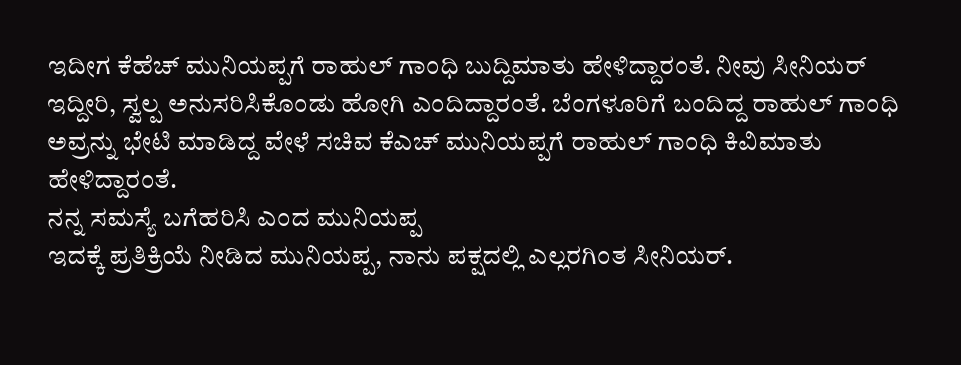ಇದೀಗ ಕೆಹೆಚ್ ಮುನಿಯಪ್ಪಗೆ ರಾಹುಲ್ ಗಾಂಧಿ ಬುದ್ದಿಮಾತು ಹೇಳಿದ್ದಾರಂತೆ. ನೀವು ಸೀನಿಯರ್ ಇದ್ದೀರಿ, ಸ್ವಲ್ಪ ಅನುಸರಿಸಿಕೊಂಡು ಹೋಗಿ ಎಂದಿದ್ದಾರಂತೆ. ಬೆಂಗಳೂರಿಗೆ ಬಂದಿದ್ದ ರಾಹುಲ್ ಗಾಂಧಿ ಅವ್ರನ್ನು ಭೇಟಿ ಮಾಡಿದ್ದ ವೇಳೆ ಸಚಿವ ಕೆಎಚ್ ಮುನಿಯಪ್ಪಗೆ ರಾಹುಲ್ ಗಾಂಧಿ ಕಿವಿಮಾತು ಹೇಳಿದ್ದಾರಂತೆ.
ನನ್ನ ಸಮಸ್ಯೆ ಬಗೆಹರಿಸಿ ಎಂದ ಮುನಿಯಪ್ಪ
ಇದಕ್ಕೆ ಪ್ರತಿಕ್ರಿಯೆ ನೀಡಿದ ಮುನಿಯಪ್ಪ, ನಾನು ಪಕ್ಷದಲ್ಲಿ ಎಲ್ಲರಗಿಂತ ಸೀನಿಯರ್.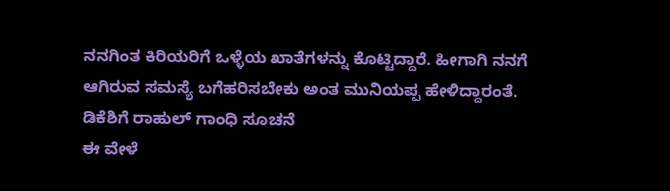ನನಗಿಂತ ಕಿರಿಯರಿಗೆ ಒಳ್ಳೆಯ ಖಾತೆಗಳನ್ನು ಕೊಟ್ಟಿದ್ದಾರೆ. ಹೀಗಾಗಿ ನನಗೆ ಆಗಿರುವ ಸಮಸ್ಯೆ ಬಗೆಹರಿಸಬೇಕು ಅಂತ ಮುನಿಯಪ್ಪ ಹೇಳಿದ್ದಾರಂತೆ.
ಡಿಕೆಶಿಗೆ ರಾಹುಲ್ ಗಾಂಧಿ ಸೂಚನೆ
ಈ ವೇಳೆ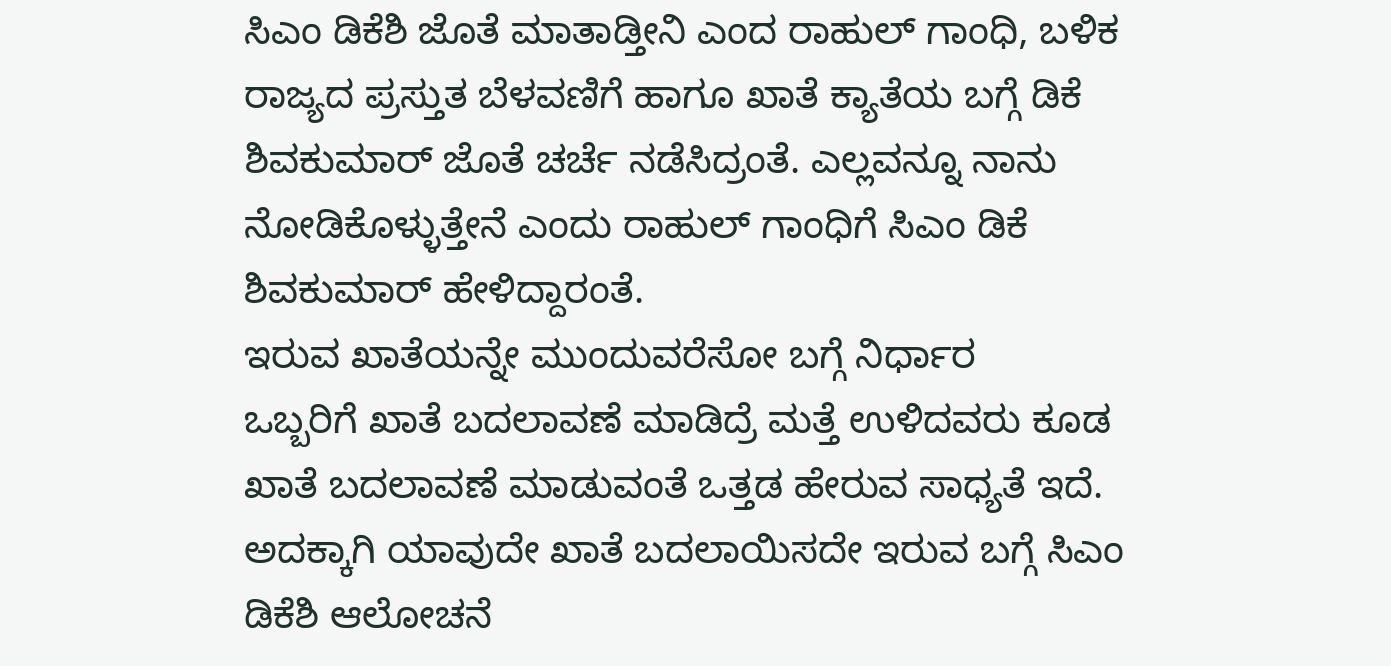ಸಿಎಂ ಡಿಕೆಶಿ ಜೊತೆ ಮಾತಾಡ್ತೀನಿ ಎಂದ ರಾಹುಲ್ ಗಾಂಧಿ, ಬಳಿಕ ರಾಜ್ಯದ ಪ್ರಸ್ತುತ ಬೆಳವಣಿಗೆ ಹಾಗೂ ಖಾತೆ ಕ್ಯಾತೆಯ ಬಗ್ಗೆ ಡಿಕೆ ಶಿವಕುಮಾರ್ ಜೊತೆ ಚರ್ಚೆ ನಡೆಸಿದ್ರಂತೆ. ಎಲ್ಲವನ್ನೂ ನಾನು ನೋಡಿಕೊಳ್ಳುತ್ತೇನೆ ಎಂದು ರಾಹುಲ್ ಗಾಂಧಿಗೆ ಸಿಎಂ ಡಿಕೆ ಶಿವಕುಮಾರ್ ಹೇಳಿದ್ದಾರಂತೆ.
ಇರುವ ಖಾತೆಯನ್ನೇ ಮುಂದುವರೆಸೋ ಬಗ್ಗೆ ನಿರ್ಧಾರ
ಒಬ್ಬರಿಗೆ ಖಾತೆ ಬದಲಾವಣೆ ಮಾಡಿದ್ರೆ ಮತ್ತೆ ಉಳಿದವರು ಕೂಡ ಖಾತೆ ಬದಲಾವಣೆ ಮಾಡುವಂತೆ ಒತ್ತಡ ಹೇರುವ ಸಾಧ್ಯತೆ ಇದೆ. ಅದಕ್ಕಾಗಿ ಯಾವುದೇ ಖಾತೆ ಬದಲಾಯಿಸದೇ ಇರುವ ಬಗ್ಗೆ ಸಿಎಂ ಡಿಕೆಶಿ ಆಲೋಚನೆ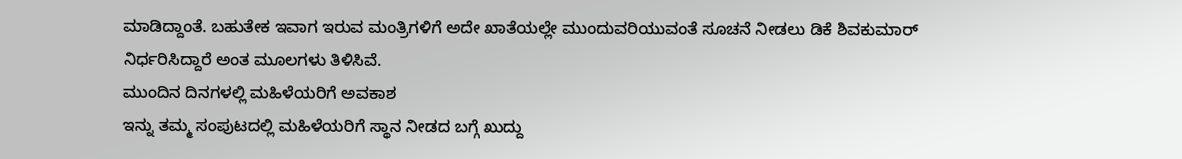ಮಾಡಿದ್ದಾಂತೆ. ಬಹುತೇಕ ಇವಾಗ ಇರುವ ಮಂತ್ರಿಗಳಿಗೆ ಅದೇ ಖಾತೆಯಲ್ಲೇ ಮುಂದುವರಿಯುವಂತೆ ಸೂಚನೆ ನೀಡಲು ಡಿಕೆ ಶಿವಕುಮಾರ್ ನಿರ್ಧರಿಸಿದ್ದಾರೆ ಅಂತ ಮೂಲಗಳು ತಿಳಿಸಿವೆ.
ಮುಂದಿನ ದಿನಗಳಲ್ಲಿ ಮಹಿಳೆಯರಿಗೆ ಅವಕಾಶ
ಇನ್ನು ತಮ್ಮ ಸಂಪುಟದಲ್ಲಿ ಮಹಿಳೆಯರಿಗೆ ಸ್ಥಾನ ನೀಡದ ಬಗ್ಗೆ ಖುದ್ದು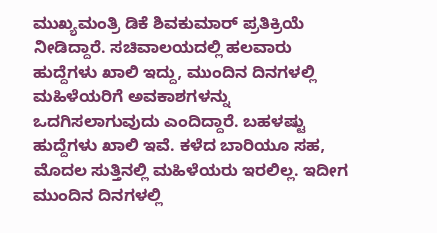ಮುಖ್ಯಮಂತ್ರಿ ಡಿಕೆ ಶಿವಕುಮಾರ್ ಪ್ರತಿಕ್ರಿಯೆ ನೀಡಿದ್ದಾರೆ. ಸಚಿವಾಲಯದಲ್ಲಿ ಹಲವಾರು ಹುದ್ದೆಗಳು ಖಾಲಿ ಇದ್ದು, ಮುಂದಿನ ದಿನಗಳಲ್ಲಿ ಮಹಿಳೆಯರಿಗೆ ಅವಕಾಶಗಳನ್ನು ಒದಗಿಸಲಾಗುವುದು ಎಂದಿದ್ದಾರೆ. ಬಹಳಷ್ಟು ಹುದ್ದೆಗಳು ಖಾಲಿ ಇವೆ. ಕಳೆದ ಬಾರಿಯೂ ಸಹ, ಮೊದಲ ಸುತ್ತಿನಲ್ಲಿ ಮಹಿಳೆಯರು ಇರಲಿಲ್ಲ. ಇದೀಗ ಮುಂದಿನ ದಿನಗಳಲ್ಲಿ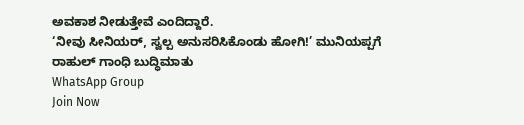ಅವಕಾಶ ನೀಡುತ್ತೇವೆ ಎಂದಿದ್ದಾರೆ.
‘ನೀವು ಸೀನಿಯರ್, ಸ್ವಲ್ಪ ಅನುಸರಿಸಿಕೊಂಡು ಹೋಗಿ!’ ಮುನಿಯಪ್ಪಗೆ ರಾಹುಲ್ ಗಾಂಧಿ ಬುದ್ಧಿಮಾತು
WhatsApp Group
Join Now